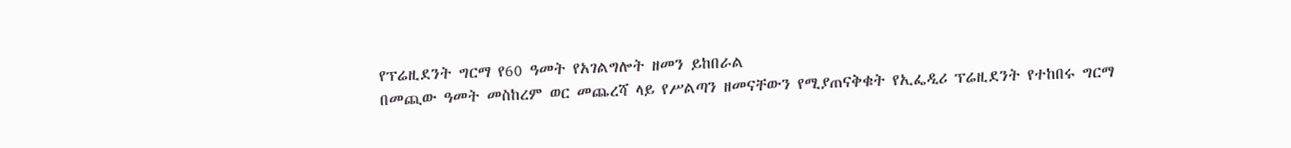የፕሬዚደንት ግርማ የ60 ዓመት የአገልግሎት ዘመን ይከበራል
በመጪው ዓመት መስከረም ወር መጨረሻ ላይ የሥልጣን ዘመናቸውን የሚያጠናቅቁት የኢፌዲሪ ፕሬዚደንት የተከበሩ ግርማ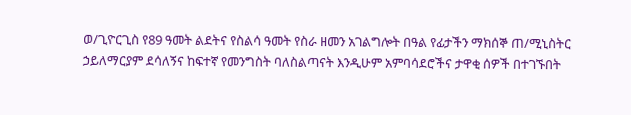ወ/ጊዮርጊስ የ89 ዓመት ልደትና የስልሳ ዓመት የስራ ዘመን አገልግሎት በዓል የፊታችን ማክሰኞ ጠ/ሚኒስትር ኃይለማርያም ደሳለኝና ከፍተኛ የመንግስት ባለስልጣናት እንዲሁም አምባሳደሮችና ታዋቂ ሰዎች በተገኙበት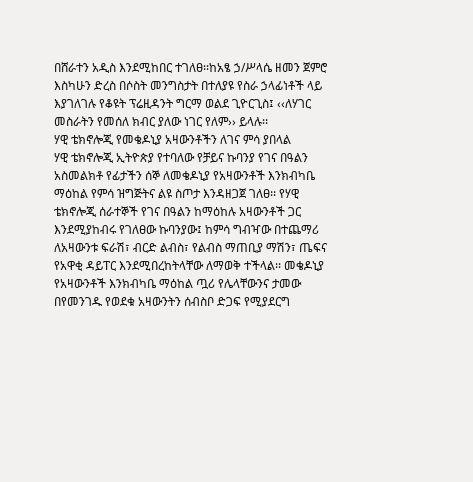በሸራተን አዲስ እንደሚከበር ተገለፀ፡፡ከአፄ ኃ/ሥላሴ ዘመን ጀምሮ እስካሁን ድረስ በሶስት መንግስታት በተለያዩ የስራ ኃላፊነቶች ላይ እያገለገሉ የቆዩት ፕሬዚዳንት ግርማ ወልደ ጊዮርጊስ፤ ‹‹ለሃገር መስራትን የመሰለ ክብር ያለው ነገር የለም›› ይላሉ፡፡
ሃዊ ቴክኖሎጂ የመቄዶኒያ አዛውንቶችን ለገና ምሳ ያበላል
ሃዊ ቴክኖሎጂ ኢትዮጵያ የተባለው የቻይና ኩባንያ የገና በዓልን አስመልክቶ የፊታችን ሰኞ ለመቄዶኒያ የአዛውንቶች እንክብካቤ ማዕከል የምሳ ዝግጅትና ልዩ ስጦታ እንዳዘጋጀ ገለፀ፡፡ የሃዊ ቴክኖሎጂ ሰራተኞች የገና በዓልን ከማዕከሉ አዛውንቶች ጋር እንደሚያከብሩ የገለፀው ኩባንያው፤ ከምሳ ግብዣው በተጨማሪ ለአዛውንቱ ፍራሽ፣ ብርድ ልብስ፣ የልብስ ማጠቢያ ማሽን፣ ጤፍና የአዋቂ ዳይፐር እንደሚበረከትላቸው ለማወቅ ተችላል፡፡ መቄዶኒያ የአዛውንቶች እንክብካቤ ማዕከል ጧሪ የሌላቸውንና ታመው በየመንገዱ የወደቁ አዛውንትን ሰብስቦ ድጋፍ የሚያደርግ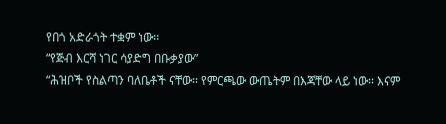የበጎ አድራጎት ተቋም ነው፡፡
“የጅብ እርሻ ነገር ሳያድግ በቡቃያው”
“ሕዝቦች የስልጣን ባለቤቶች ናቸው፡፡ የምርጫው ውጤትም በእጃቸው ላይ ነው፡፡ እናም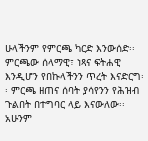ሁላችንም የምርጫ ካርድ እንውሰድ፡፡ ምርጫው ሰላማዊ፣ ነጻና ፍትሐዊ እንዲሆን የበኩላችንን ጥረት እናድርግ፡፡ ምርጫ ዘጠና ሰባት ያሳየንን የሕዝብ ጉልበት በተግባር ላይ እናውለው፡፡ አሁንም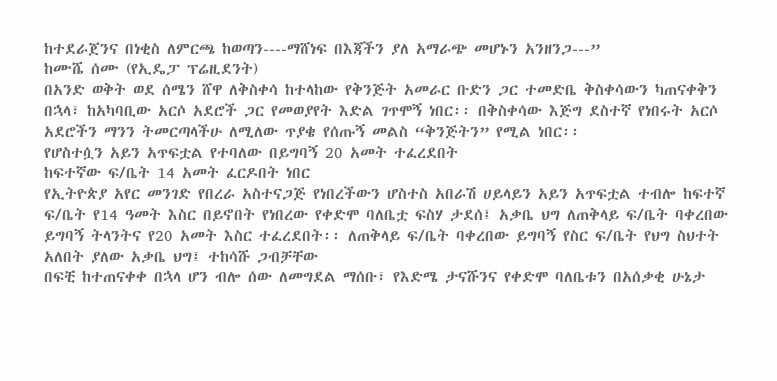ከተደራጀንና በነቂስ ለምርጫ ከወጣን----ማሸነፍ በእጃችን ያለ አማራጭ መሆኑን አንዘንጋ---”
ከሙሼ ሰሙ (የኢዴፓ ፕሬዚደንት)
በአንድ ወቅት ወደ ሰሜን ሸዋ ለቅስቀሳ ከተላከው የቅንጅት አመራር ቡድን ጋር ተመድቤ ቅስቀሳውን ካጠናቀቅን በኋላ፣ ከአካባቢው አርሶ አደሮች ጋር የመወያየት እድል ገጥሞኝ ነበር፡፡ በቅስቀሳው እጅግ ደስተኛ የነበሩት አርሶ አደሮችን ማንን ትመርጣላችሁ ለሚለው ጥያቄ የሰጡኝ መልስ “ቅንጅትን” የሚል ነበር፡፡
የሆስተሷን አይን አጥፍቷል የተባለው በይግባኝ 20 አመት ተፈረደበት
ከፍተኛው ፍ/ቤት 14 አመት ፈርዶበት ነበር
የኢትዮጵያ አየር መንገድ የበረራ አስተናጋጅ የነበረችውን ሆስተስ አበራሽ ሀይላይን አይን አጥፍቷል ተብሎ ከፍተኛ ፍ/ቤት የ14 ዓመት እስር በይኖበት የነበረው የቀድሞ ባለቤቷ ፍስሃ ታደሰ፤ አቃቤ ህግ ለጠቅላይ ፍ/ቤት ባቀረበው ይግባኝ ትላንትና የ20 አመት እስር ተፈረደበት፡፡ ለጠቅላይ ፍ/ቤት ባቀረበው ይግባኝ የስር ፍ/ቤት የህግ ስህተት አለበት ያለው አቃቤ ህግ፤ ተከሳሹ ጋብቻቸው
በፍቺ ከተጠናቀቀ በኋላ ሆን ብሎ ሰው ለመግደል ማሰቡ፣ የእድሜ ታናሹንና የቀድሞ ባለቤቱን በአሰቃቂ ሁኔታ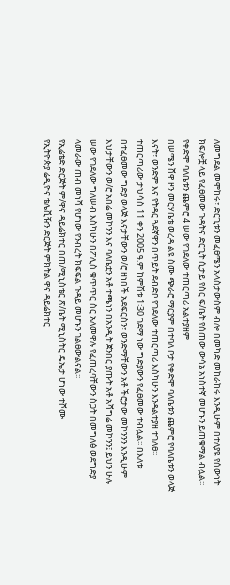ለመግደል መሞከሩ፣ ድርጊቱን መፈፀሜን አላስታውስም ብሎ በመካድ መከራከሩ እንዲሁም በተለያዩ የሰውነት ክፍሎቿ ላይ የፈፀመው ጉዳትና ድርጊት ሲታይ የስር ፍ/ቤት የሰጠው ውሳኔ አነስተኛ መሆኑን ይጠቁማል ብሏል፡፡
የቀድሞ ባለቤቱን ጨምሮ 4 ሠው የገደለው ተጠርጣሪ አልተያዘም
በሠሜን ሸዋ ዞን መርሃቤቴ ወረዳ ልዩ ስሙ ጭራሮ ማርያም በተባለ ቦታ የቀድሞ ባለቤቱን ጨምሮ የባለቤቱን ወላጅ እናት፣ ወንድም እና የትዳር ጓደኛዋን በጥይት ደብድቦ የገደለው ተጠርጣሪ እስካሁን እንዳልተያዘ ተገለፀ፡፡ ተጠርጣሪው ታህሳስ 11 ቀን 2005 ዓ.ም ከምሽቱ 1፡30 ገደማ ነው ግድያውን የፈፀመው ተብሏል፡፡ በእለቱ በተፈፀመው ግድያ ወላጅ እናታቸውን ወ/ሮ ዘነበች አደፍርስን፣ ወንድማቸውን አቶ ችሮታው መኮንንን እንዲሁም እህታቸውን ወ/ሮ አበሬ መኮንን እና ባለቤቷን አቶ ተጫነን በአንዲት ጀንበር ያጡት አቶ አሻግሬ መኮንን፤ ይህን ሁሉ ሠው የገደለው ግለሠብ እስካሁን በፖሊስ ቁጥጥር ስር አለመዋሉ የፈጠረባቸውን ስጋት በመግለፅ ወደግድያ ላመራው ጠብ መነሻ የሆነው የንብረት ክፍፍል ጉዳይ መሆኑን ገልፀውልናል፡፡
የኢሬቴድ ድርጅት ም/ዋና ዳይሬክተር በጠ/ሚኒስቴር ጽ/ቤት ሚኒስትር ዴኤታ ሆነው ተሾሙ
የኢትዮጵያ ሬዲዮና ቴሌቪዥን ድርጅት ምክትል ዋና ዳይሬክተር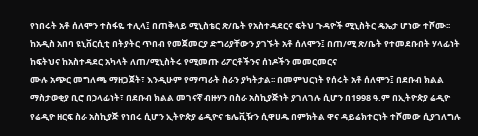የነበሩት አቶ ሰለሞን ተስፋዬ ተሊላ፤ በጠቅላይ ሚኒስቴር ጽ/ቤት የአስተዳደርና ፍትህ ጉዳዮች ሚኒስትር ዴኤታ ሆነው ተሾሙ፡፡ ከአዲስ አበባ ዩኒቨርሲቲ በትያትር ጥበብ የመጀመርያ ድግሪያቸውን ያገኙት አቶ ሰለሞን፤ በጠ/ሚ ጽ/ቤት የተመደቡበት ሃላፊነት ከፍትህና ከአስተዳደር አካላት ለጠ/ሚኒስትሩ የሚመጡ ሪፖርቶችንና ሰነዶችን መመርመርና
ሙሉ አጭር መግለጫ ማዘጋጀት፣ እንዲሁም የማጣራት ስራን ያካትታል፡፡ በመምህርነት የሰሩት አቶ ሰለሞን፤ በደቡብ ክልል ማስታወቂያ ቢሮ በኃላፊነት፣ በደቡብ ክልል መገናኛ ብዙሃን በስራ አስኪያጅነት ያገለገሉ ሲሆን በ1998 ዓ.ም በኢትዮጵያ ሬዲዮ የሬዲዮ ዘርፍ ስራ አስኪያጅ የነበሩ ሲሆን ኢትዮጵያ ሬዲዮና ቴሌቪዥን ሲዋሀዱ በምክትል ዋና ዳይሬክተርነት ተሾመው ሲያገለግሉ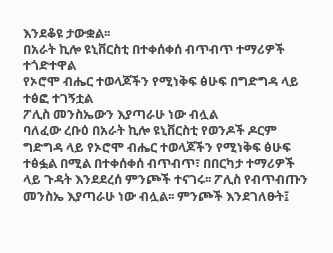እንደቆዩ ታውቋል፡፡
በአራት ኪሎ ዩኒቨርስቲ በተቀሰቀሰ ብጥብጥ ተማሪዎች ተጎድተዋል
የኦሮሞ ብሔር ተወላጆችን የሚነቅፍ ፅሁፍ በግድግዳ ላይ ተፅፎ ተገኝቷል
ፖሊስ መንስኤውን እያጣራሁ ነው ብሏል
ባለፈው ረቡዕ በአራት ኪሎ ዩኒቨርስቲ የወንዶች ዶርም ግድግዳ ላይ የኦሮሞ ብሔር ተወላጆችን የሚነቅፍ ፅሁፍ ተፅፏል በሚል በተቀሰቀሰ ብጥብጥ፣ በበርካታ ተማሪዎች ላይ ጉዳት እንደደረሰ ምንጮች ተናገሩ፡፡ ፖሊስ የብጥብጡን መንስኤ እያጣራሁ ነው ብሏል፡፡ ምንጮች እንደገለፁት፤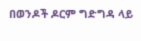በወንዶች ዶርም ግድግዳ ላይ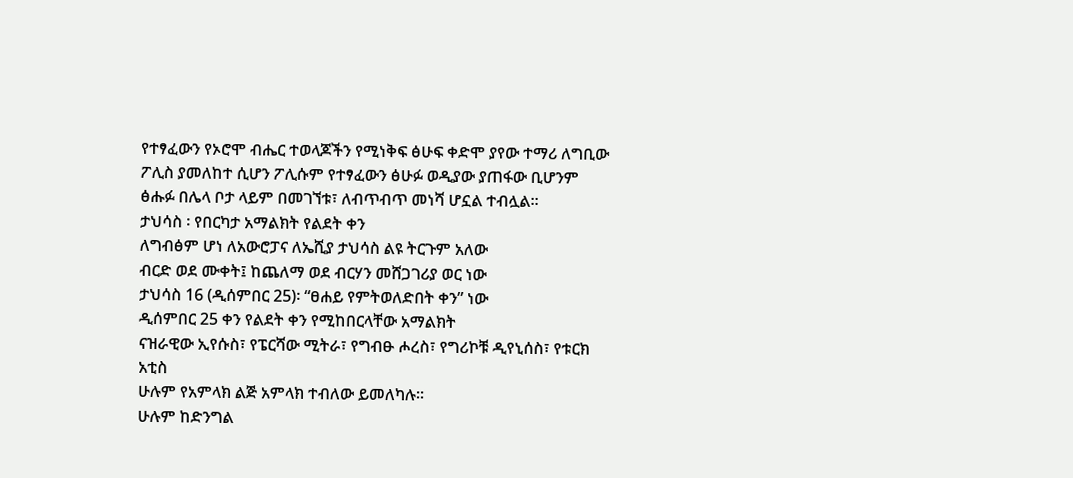የተፃፈውን የኦሮሞ ብሔር ተወላጆችን የሚነቅፍ ፅሁፍ ቀድሞ ያየው ተማሪ ለግቢው ፖሊስ ያመለከተ ሲሆን ፖሊሱም የተፃፈውን ፅሁፉ ወዲያው ያጠፋው ቢሆንም ፅሑፉ በሌላ ቦታ ላይም በመገኘቱ፣ ለብጥብጥ መነሻ ሆኗል ተብሏል፡፡
ታህሳስ ፡ የበርካታ አማልክት የልደት ቀን
ለግብፅም ሆነ ለአውሮፓና ለኤሺያ ታህሳስ ልዩ ትርጉም አለው
ብርድ ወደ ሙቀት፤ ከጨለማ ወደ ብርሃን መሸጋገሪያ ወር ነው
ታህሳስ 16 (ዲሰምበር 25)፡ “ፀሐይ የምትወለድበት ቀን” ነው
ዲሰምበር 25 ቀን የልደት ቀን የሚከበርላቸው አማልክት
ናዝራዊው ኢየሱስ፣ የፔርሻው ሚትራ፣ የግብፁ ሖረስ፣ የግሪኮቹ ዲየኒሰስ፣ የቱርክ አቲስ
ሁሉም የአምላክ ልጅ አምላክ ተብለው ይመለካሉ።
ሁሉም ከድንግል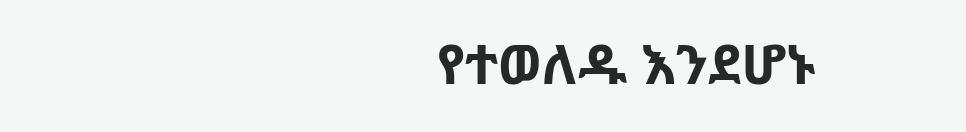የተወለዱ እንደሆኑ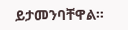ይታመንባቸዋል።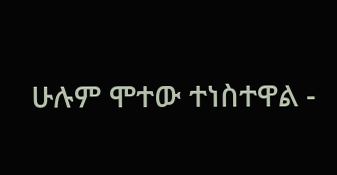ሁሉም ሞተው ተነስተዋል -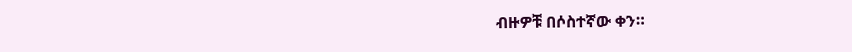ብዙዎቹ በሶስተኛው ቀን።